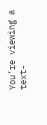You’re viewing a text-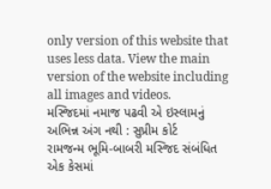only version of this website that uses less data. View the main version of the website including all images and videos.
મસ્જિદમાં નમાજ પઢવી એ ઇસ્લામનું અભિન્ન અંગ નથી : સુપ્રીમ કોર્ટ
રામજન્મ ભૂમિ-બાબરી મસ્જિદ સંબંધિત એક કેસમાં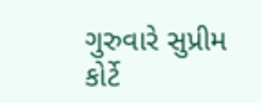ગુરુવારે સુપ્રીમ કોર્ટે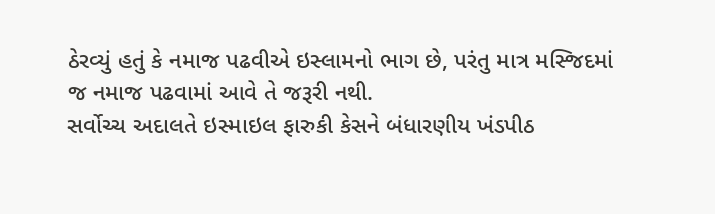ઠેરવ્યું હતું કે નમાજ પઢવીએ ઇસ્લામનો ભાગ છે, પરંતુ માત્ર મસ્જિદમાં જ નમાજ પઢવામાં આવે તે જરૂરી નથી.
સર્વોચ્ચ અદાલતે ઇસ્માઇલ ફારુકી કેસને બંધારણીય ખંડપીઠ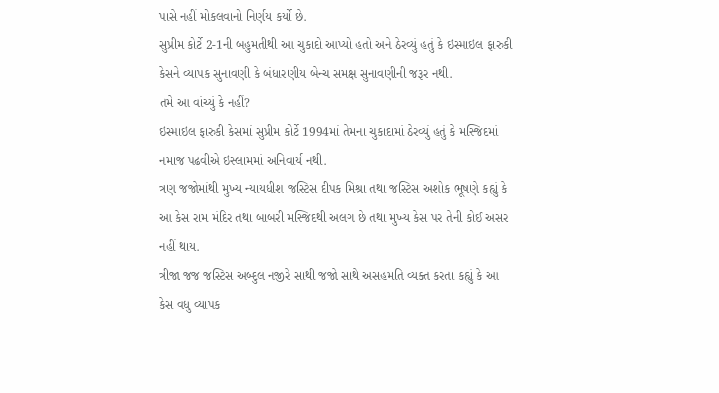પાસે નહીં મોકલવાનો નિર્ણય કર્યો છે.
સુપ્રીમ કોર્ટે 2-1ની બહુમતીથી આ ચુકાદો આપ્યો હતો અને ઠેરવ્યું હતું કે ઇસ્માઇલ ફારુકી કેસને વ્યાપક સુનાવણી કે બંધારણીય બેન્ચ સમક્ષ સુનાવણીની જરૂર નથી.
તમે આ વાંચ્યું કે નહીં?
ઇસ્માઇલ ફારુકી કેસમાં સુપ્રીમ કોર્ટે 1994માં તેમના ચુકાદામાં ઠેરવ્યું હતું કે મસ્જિદમાં નમાજ પઢવીએ ઇસ્લામમાં અનિવાર્ય નથી.
ત્રણ જજોમાંથી મુખ્ય ન્યાયધીશ જસ્ટિસ દીપક મિશ્રા તથા જસ્ટિસ અશોક ભૂષણે કહ્યું કે આ કેસ રામ મંદિર તથા બાબરી મસ્જિદથી અલગ છે તથા મુખ્ય કેસ પર તેની કોઈ અસર નહીં થાય.
ત્રીજા જજ જસ્ટિસ અબ્દુલ નજીરે સાથી જજો સાથે અસહમતિ વ્યક્ત કરતા કહ્યું કે આ કેસ વધુ વ્યાપક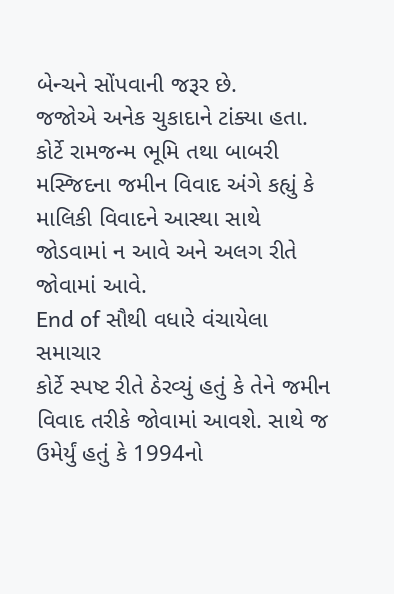બેન્ચને સોંપવાની જરૂર છે.
જજોએ અનેક ચુકાદાને ટાંક્યા હતા. કોર્ટે રામજન્મ ભૂમિ તથા બાબરી મસ્જિદના જમીન વિવાદ અંગે કહ્યું કે માલિકી વિવાદને આસ્થા સાથે જોડવામાં ન આવે અને અલગ રીતે જોવામાં આવે.
End of સૌથી વધારે વંચાયેલા સમાચાર
કોર્ટે સ્પષ્ટ રીતે ઠેરવ્યું હતું કે તેને જમીન વિવાદ તરીકે જોવામાં આવશે. સાથે જ ઉમેર્યું હતું કે 1994નો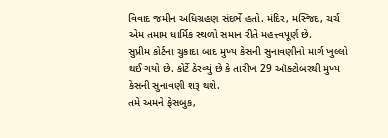વિવાદ જમીન અધિગ્રહણ સંદર્ભે હતો. મંદિર, મસ્જિદ, ચર્ચ એમ તમામ ધાર્મિક સ્થળો સમાન રીતે મહત્ત્વપૂર્ણ છે.
સુપ્રીમ કોર્ટના ચુકાદા બાદ મુખ્ય કેસની સુનાવણીનો માર્ગ ખુલ્લો થઈ ગયો છે. કોર્ટે ઠેરવ્યું છે કે તારીખ 29 ઑક્ટોબરથી મુખ્ય કેસની સુનાવણી શરૂ થશે.
તમે અમને ફેસબુક,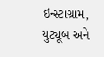ઇન્સ્ટાગ્રામ, યુટ્યૂબ અને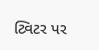ટ્વિટર પર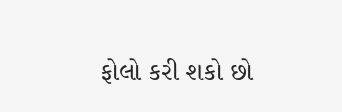ફોલો કરી શકો છો